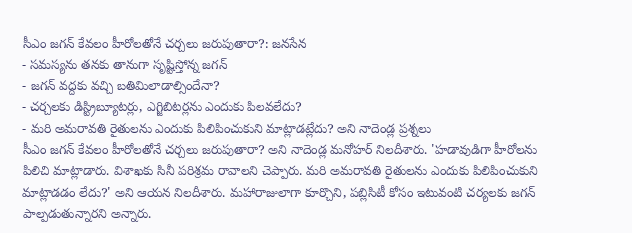సీఎం జగన్ కేవలం హీరోలతోనే చర్చలు జరుపుతారా?: జనసేన
- సమస్యను తనకు తానుగా సృష్టిస్తోన్న జగన్
- జగన్ వద్దకు వచ్చి బతిమిలాడాల్సిందేనా?
- చర్చలకు డిస్ట్రిబ్యూటర్లు, ఎగ్జిబిటర్లను ఎందుకు పిలవలేదు?
- మరి అమరావతి రైతులను ఎందుకు పిలిపించుకుని మాట్లాడట్లేదు? అని నాదెండ్ల ప్రశ్నలు
సీఎం జగన్ కేవలం హీరోలతోనే చర్చలు జరుపుతారా? అని నాదెండ్ల మనోహర్ నిలదీశారు. 'హడావుడిగా హీరోలను పిలిచి మాట్లాడారు. విశాఖకు సినీ పరిశ్రమ రావాలని చెప్పారు. మరి అమరావతి రైతులను ఎందుకు పిలిపించుకుని మాట్లాడడం లేదు?' అని ఆయన నిలదీశారు. మహారాజులాగా కూర్చొని, పబ్లిసిటీ కోసం ఇటువంటి చర్యలకు జగన్ పాల్పడుతున్నారని అన్నారు.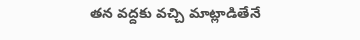తన వద్దకు వచ్చి మాట్లాడితేనే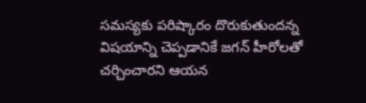సమస్యకు పరిష్కారం దొరుకుతుందన్న విషయాన్ని చెప్పడానికే జగన్ హీరోలతో చర్చించారని ఆయన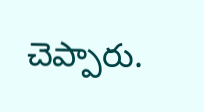చెప్పారు.